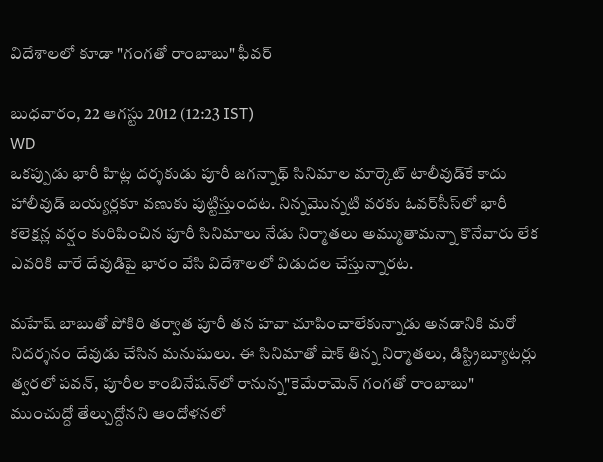విదేశాలలో కూడా "గంగతో రాంబాబు" ఫీవర్

బుధవారం, 22 ఆగస్టు 2012 (12:23 IST)
WD
ఒకప్పుడు భారీ హిట్ల దర్శకుడు పూరీ జగన్నాథ్ సినిమాల మార్కెట్ టాలీవుడ్‌కే కాదు హాలీవుడ్‌ బయ్యర్లకూ వణుకు పుట్టిస్తుందట. నిన్నమొన్నటి వరకు ఓవర్‌సీస్‌లో భారీ కలెక్షన్ల వర్షం కురిపించిన పూరీ సినిమాలు నేడు నిర్మాతలు అమ్ముతామన్నా కొనేవారు లేక ఎవరికి వారే దేవుడిపై భారం వేసి విదేశాలలో విడుదల చేస్తున్నారట.

మహేష్ బాబుతో పోకిరి తర్వాత పూరీ తన హవా చూపించాలేకున్నాడు అనడానికి మరో నిదర్శనం దేవుడు చేసిన మనుషులు. ఈ సినిమాతో షాక్ తిన్న నిర్మాతలు, డిస్ట్రిబ్యూటర్లు త్వరలో పవన్, పూరీల కాంబినేషన్‌లో రానున్న"కెమేరామెన్ గంగతో రాంబాబు" ముంచుద్దో తేల్చుద్దోనని ఆందోళనలో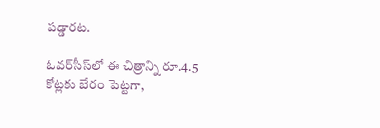పడ్డారట.

ఓవర్‌సీస్‌లో ఈ చిత్రాన్ని రూ.4.5 కోట్లకు బేరం పెట్టగా,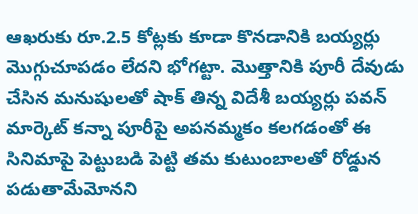ఆఖరుకు రూ.2.5 కోట్లకు కూడా కొనడానికి బయ్యర్లు మొగ్గుచూపడం లేదని భోగట్టా. మొత్తానికి పూరీ దేవుడు చేసిన మనుషులతో షాక్ తిన్న విదేశీ బయ్యర్లు పవన్ మార్కెట్‌ కన్నా పూరీపై అపనమ్మకం కలగడంతో ఈ సినిమాపై పెట్టుబడి పెట్టి తమ కుటుంబాలతో రోడ్డున పడుతామేమోనని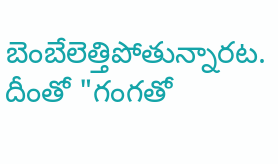బెంబేలెత్తిపోతున్నారట. దీంతో "గంగతో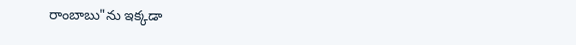రాంబాబు"ను ఇక్కడా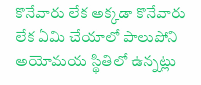కొనేవారు లేక అక్కడా కొనేవారు లేక ఏమి చేయాలో పాలుపోని అయోమయ స్థితిలో ఉన్నట్లు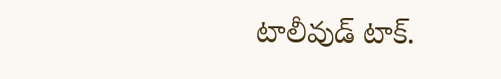టాలీవుడ్ టాక్.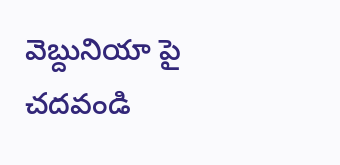వెబ్దునియా పై చదవండి